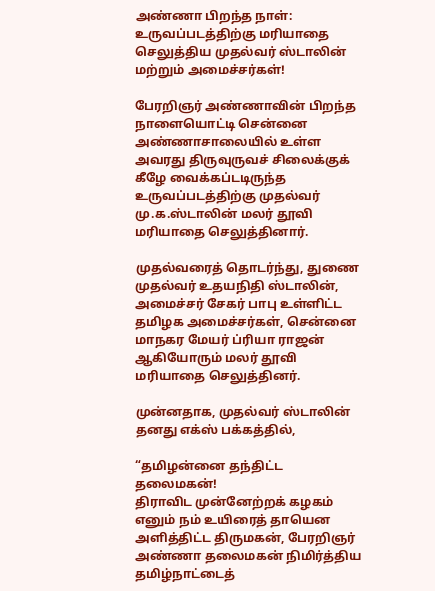அண்ணா பிறந்த நாள்: உருவப்படத்திற்கு மரியாதை செலுத்திய முதல்வர் ஸ்டாலின் மற்றும் அமைச்சர்கள்!

பேரறிஞர் அண்ணாவின் பிறந்த நாளையொட்டி சென்னை அண்ணாசாலையில் உள்ள அவரது திருவுருவச் சிலைக்குக் கீழே வைக்கப்டடிருந்த உருவப்படத்திற்கு முதல்வர் மு.க.ஸ்டாலின் மலர் தூவி மரியாதை செலுத்தினார்.

முதல்வரைத் தொடர்ந்து, துணை முதல்வர் உதயநிதி ஸ்டாலின், அமைச்சர் சேகர் பாபு உள்ளிட்ட தமிழக அமைச்சர்கள், சென்னை மாநகர மேயர் ப்ரியா ராஜன் ஆகியோரும் மலர் தூவி மரியாதை செலுத்தினர்.

முன்னதாக, முதல்வர் ஸ்டாலின் தனது எக்ஸ் பக்கத்தில்,

“தமிழன்னை தந்திட்ட தலைமகன்!
திராவிட முன்னேற்றக் கழகம் எனும் நம் உயிரைத் தாயென அளித்திட்ட திருமகன், பேரறிஞர் அண்ணா தலைமகன் நிமிர்த்திய தமிழ்நாட்டைத்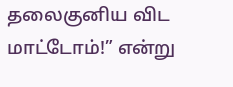தலைகுனிய விட மாட்டோம்!” என்று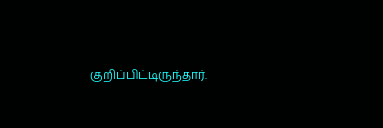குறிப்பிட்டிருந்தார்.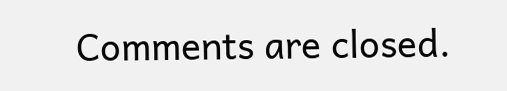Comments are closed.